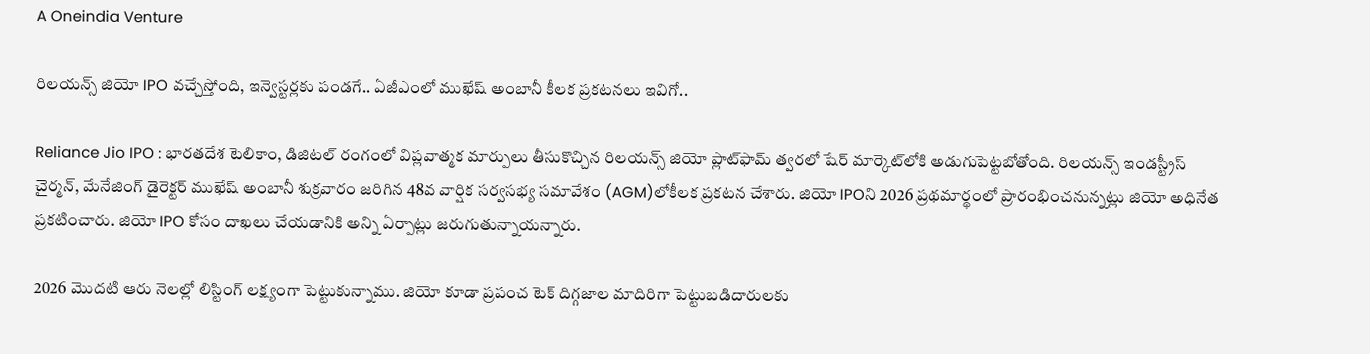A Oneindia Venture

రిలయన్స్ జియో IPO వచ్చేస్తోంది, ఇన్వెస్టర్లకు పండగే.. ఏజీఎంలో ముఖేష్ అంబానీ కీలక ప్రకటనలు ఇవిగో..

Reliance Jio IPO : భారతదేశ టెలికాం, డిజిటల్ రంగంలో విప్లవాత్మక మార్పులు తీసుకొచ్చిన రిలయన్స్ జియో ప్లాట్‌ఫామ్‌ త్వరలో షేర్ మార్కెట్‌లోకి అడుగుపెట్టబోతోంది. రిలయన్స్ ఇండస్ట్రీస్ చైర్మన్, మేనేజింగ్ డైరెక్టర్ ముఖేష్ అంబానీ శుక్రవారం జరిగిన 48వ వార్షిక సర్వసభ్య సమావేశం (AGM)లోకీలక ప్రకటన చేశారు. జియో IPOని 2026 ప్రథమార్థంలో ప్రారంభించనున్నట్లు జియో అధినేత ప్రకటించారు. జియో IPO కోసం దాఖలు చేయడానికి అన్ని ఏర్పాట్లు జరుగుతున్నాయన్నారు.

2026 మొదటి ఆరు నెలల్లో లిస్టింగ్ లక్ష్యంగా పెట్టుకున్నాము. జియో కూడా ప్రపంచ టెక్ దిగ్గజాల మాదిరిగా పెట్టుబడిదారులకు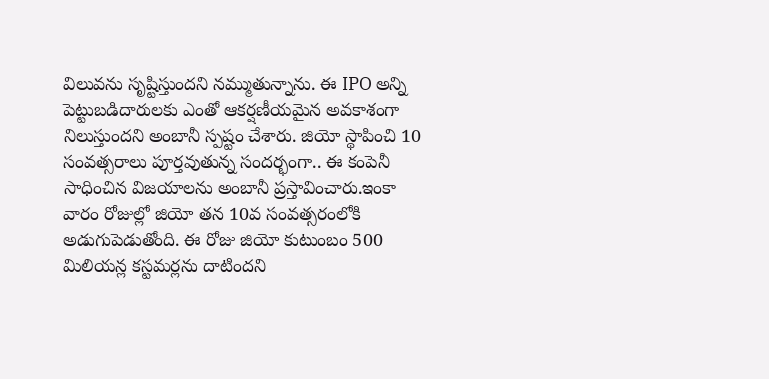విలువను సృష్టిస్తుందని నమ్ముతున్నాను. ఈ IPO అన్ని పెట్టుబడిదారులకు ఎంతో ఆకర్షణీయమైన అవకాశంగా నిలుస్తుందని అంబానీ స్పష్టం చేశారు. జియో స్థాపించి 10 సంవత్సరాలు పూర్తవుతున్న సందర్భంగా.. ఈ కంపెనీ సాధించిన విజయాలను అంబానీ ప్రస్తావించారు.ఇంకా వారం రోజుల్లో జియో తన 10వ సంవత్సరంలోకి అడుగుపెడుతోంది. ఈ రోజు జియో కుటుంబం 500 మిలియన్ల కస్టమర్లను దాటిందని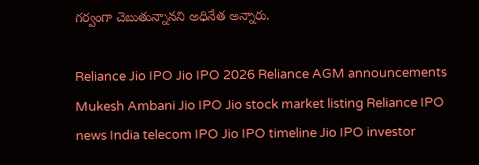గర్వంగా చెబుతున్నానని అధినేత అన్నారు.

Reliance Jio IPO Jio IPO 2026 Reliance AGM announcements Mukesh Ambani Jio IPO Jio stock market listing Reliance IPO news India telecom IPO Jio IPO timeline Jio IPO investor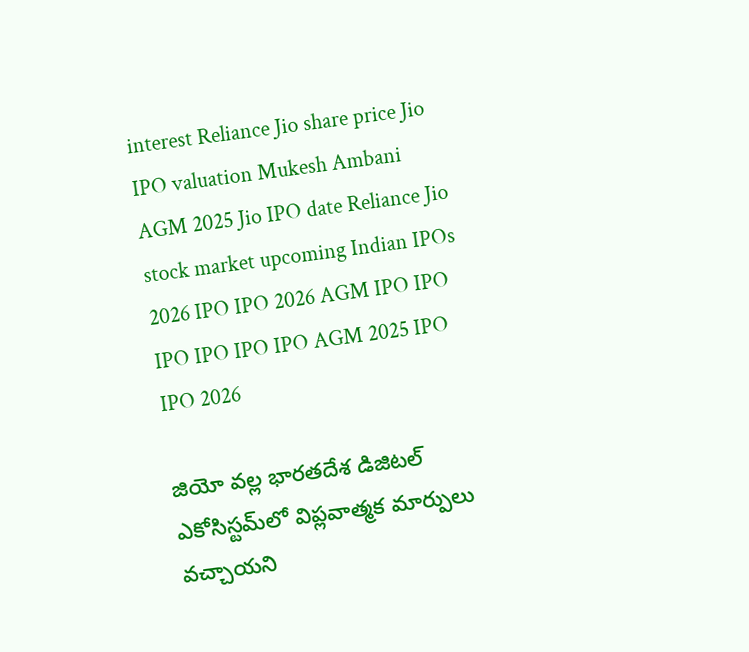interest Reliance Jio share price Jio IPO valuation Mukesh Ambani AGM 2025 Jio IPO date Reliance Jio stock market upcoming Indian IPOs 2026 IPO IPO 2026 AGM IPO IPO IPO IPO IPO IPO AGM 2025 IPO IPO 2026

జియో వల్ల భారతదేశ డిజిటల్ ఎకోసిస్టమ్‌లో విప్లవాత్మక మార్పులు వచ్చాయని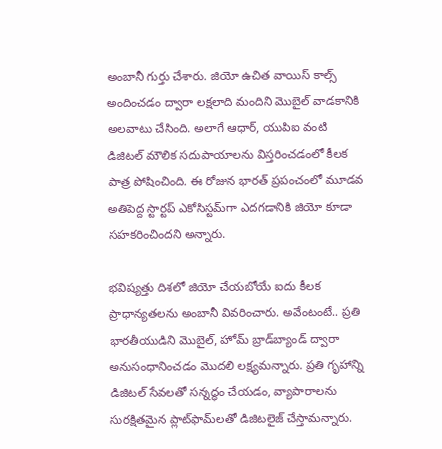అంబానీ గుర్తు చేశారు. జియో ఉచిత వాయిస్ కాల్స్ అందించడం ద్వారా లక్షలాది మందిని మొబైల్ వాడకానికి అలవాటు చేసింది. అలాగే ఆధార్, యుపిఐ వంటి డిజిటల్ మౌలిక సదుపాయాలను విస్తరించడంలో కీలక పాత్ర పోషించింది. ఈ రోజున భారత్ ప్రపంచంలో మూడవ అతిపెద్ద స్టార్టప్ ఎకోసిస్టమ్‌గా ఎదగడానికి జియో కూడా సహకరించిందని అన్నారు.

భవిష్యత్తు దిశలో జియో చేయబోయే ఐదు కీలక ప్రాధాన్యతలను అంబానీ వివరించారు. అవేంటంటే.. ప్రతి భారతీయుడిని మొబైల్, హోమ్ బ్రాడ్‌బ్యాండ్ ద్వారా అనుసంధానించడం మొదలి లక్ష్యమన్నారు. ప్రతి గృహాన్ని డిజిటల్ సేవలతో సన్నద్ధం చేయడం, వ్యాపారాలను సురక్షితమైన ప్లాట్‌ఫామ్‌లతో డిజిటలైజ్ చేస్తామన్నారు.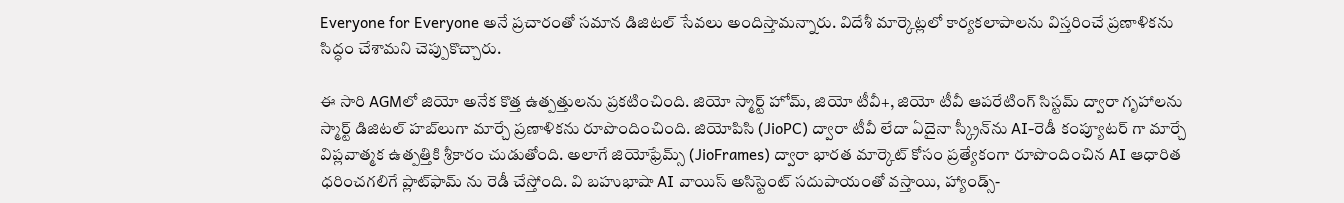Everyone for Everyone అనే ప్రచారంతో సమాన డిజిటల్ సేవలు అందిస్తామన్నారు. విదేశీ మార్కెట్లలో కార్యకలాపాలను విస్తరించే ప్రణాళికను సిద్ధం చేశామని చెప్పుకొచ్చారు.

ఈ సారి AGMలో జియో అనేక కొత్త ఉత్పత్తులను ప్రకటించింది. జియో స్మార్ట్ హోమ్, జియో టీవీ+, జియో టీవీ ఆపరేటింగ్ సిస్టమ్ ద్వారా గృహాలను స్మార్ట్ డిజిటల్ హబ్‌లుగా మార్చే ప్రణాళికను రూపొందించింది. జియోపిసి (JioPC) ద్వారా టీవీ లేదా ఏదైనా స్క్రీన్‌ను AI-రెడీ కంప్యూటర్ గా మార్చే విప్లవాత్మక ఉత్పత్తికి శ్రీకారం చుడుతోంది. అలాగే జియోఫ్రేమ్స్ (JioFrames) ద్వారా భారత మార్కెట్‌ కోసం ప్రత్యేకంగా రూపొందించిన AI ఆధారిత ధరించగలిగే ప్లాట్‌ఫామ్ ను రెడీ చేస్తోంది. వి బహుభాషా AI వాయిస్ అసిస్టెంట్ సదుపాయంతో వస్తాయి, హ్యాండ్స్-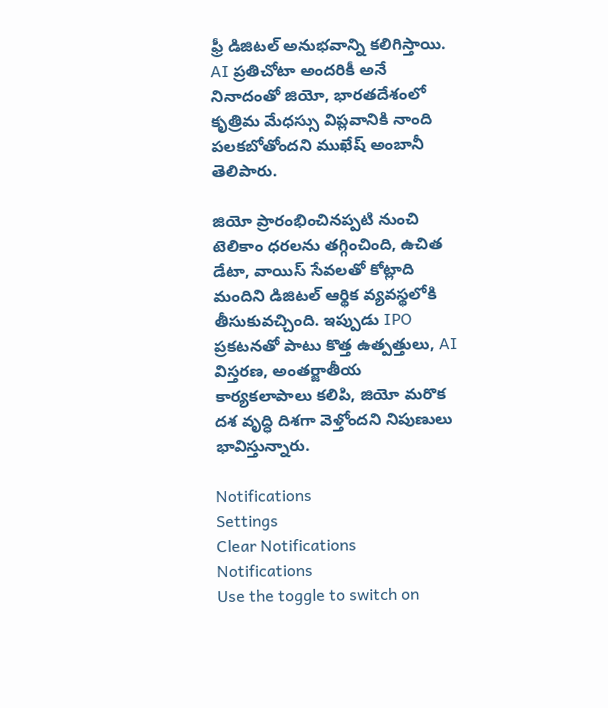ఫ్రీ డిజిటల్ అనుభవాన్ని కలిగిస్తాయి. AI ప్రతిచోటా అందరికీ అనే నినాదంతో జియో, భారతదేశంలో కృత్రిమ మేధస్సు విప్లవానికి నాంది పలకబోతోందని ముఖేష్ అంబానీ తెలిపారు.

జియో ప్రారంభించినప్పటి నుంచి టెలికాం ధరలను తగ్గించింది, ఉచిత డేటా, వాయిస్ సేవలతో కోట్లాది మందిని డిజిటల్ ఆర్థిక వ్యవస్థలోకి తీసుకువచ్చింది. ఇప్పుడు IPO ప్రకటనతో పాటు కొత్త ఉత్పత్తులు, AI విస్తరణ, అంతర్జాతీయ కార్యకలాపాలు కలిపి, జియో మరొక దశ వృద్ధి దిశగా వెళ్తోందని నిపుణులు భావిస్తున్నారు.

Notifications
Settings
Clear Notifications
Notifications
Use the toggle to switch on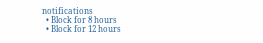notifications
  • Block for 8 hours
  • Block for 12 hours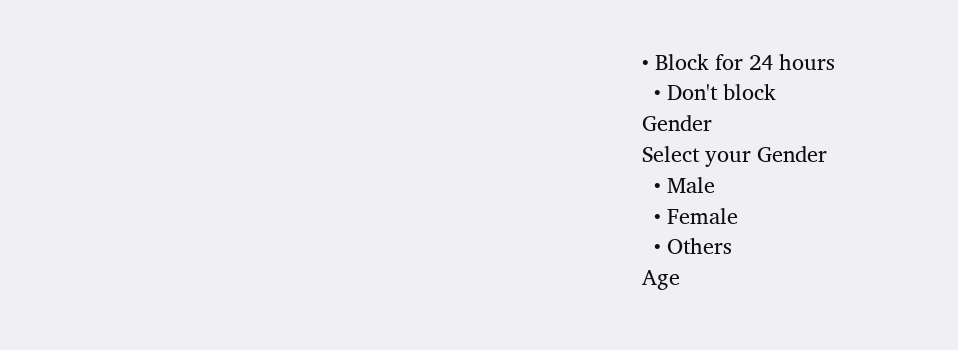• Block for 24 hours
  • Don't block
Gender
Select your Gender
  • Male
  • Female
  • Others
Age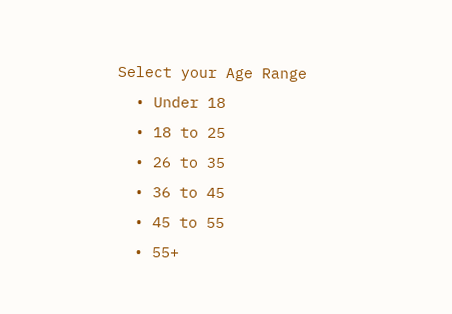Select your Age Range
  • Under 18
  • 18 to 25
  • 26 to 35
  • 36 to 45
  • 45 to 55
  • 55+